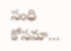సంధి కోసమా…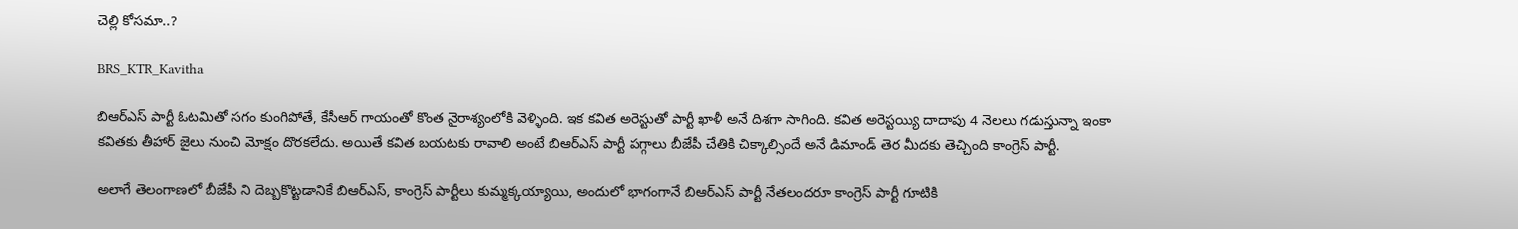చెల్లి కోసమా..?

BRS_KTR_Kavitha

బిఆర్ఎస్ పార్టీ ఓటమితో సగం కుంగిపోతే, కేసీఆర్ గాయంతో కొంత నైరాశ్యంలోకి వెళ్ళింది. ఇక కవిత అరెస్టుతో పార్టీ ఖాళీ అనే దిశగా సాగింది. కవిత అరెస్టయ్యి దాదాపు 4 నెలలు గడుస్తున్నా ఇంకా కవితకు తీహార్ జైలు నుంచి మోక్షం దొరకలేదు. అయితే కవిత బయటకు రావాలి అంటే బిఆర్ఎస్ పార్టీ పగ్గాలు బీజేపీ చేతికి చిక్కాల్సిందే అనే డిమాండ్ తెర మీదకు తెచ్చింది కాంగ్రెస్ పార్టీ.

అలాగే తెలంగాణలో బీజేపీ ని దెబ్బకొట్టడానికే బిఆర్ఎస్, కాంగ్రెస్ పార్టీలు కుమ్మక్కయ్యాయి, అందులో భాగంగానే బిఆర్ఎస్ పార్టీ నేతలందరూ కాంగ్రెస్ పార్టీ గూటికి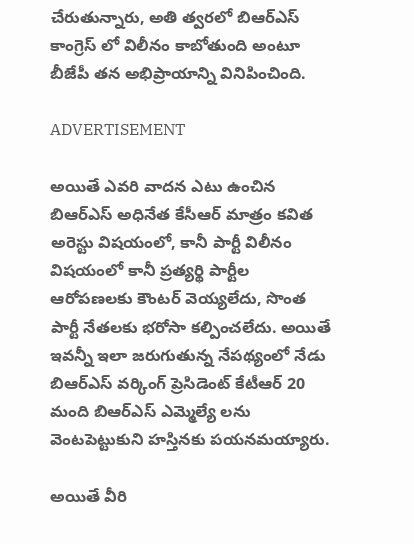చేరుతున్నారు, అతి త్వరలో బిఆర్ఎస్ కాంగ్రెస్ లో విలీనం కాబోతుంది అంటూ బీజేపీ తన అభిప్రాయాన్ని వినిపించింది.

ADVERTISEMENT

అయితే ఎవరి వాదన ఎటు ఉంచిన బిఆర్ఎస్ అధినేత కేసీఆర్ మాత్రం కవిత అరెస్టు విషయంలో, కానీ పార్టీ విలీనం విషయంలో కానీ ప్రత్యర్థి పార్టీల ఆరోపణలకు కౌంటర్ వెయ్యలేదు, సొంత పార్టీ నేతలకు భరోసా కల్పించలేదు. అయితే ఇవన్నీ ఇలా జరుగుతున్న నేపథ్యంలో నేడు బిఆర్ఎస్ వర్కింగ్ ప్రెసిడెంట్ కేటీఆర్ 20 మంది బిఆర్ఎస్ ఎమ్మెల్యే లను వెంటపెట్టుకుని హస్తినకు పయనమయ్యారు.

అయితే వీరి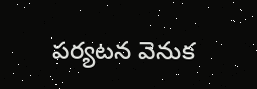పర్యటన వెనుక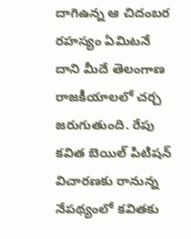దాగిఉన్న ఆ చిదంబర రహస్యం ఏమిటనే దాని మీదే తెలంగాణ రాజకీయాలలో చర్చ జరుగుతుంది. రేపు కవిత బెయిల్ పిటిషన్ విచారణకు రానున్న నేపథ్యంలో కవితకు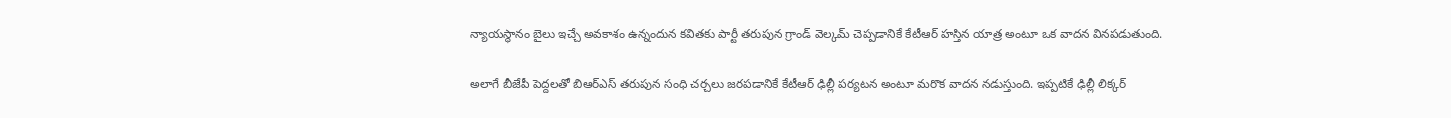న్యాయస్థానం బైలు ఇచ్చే అవకాశం ఉన్నందున కవితకు పార్టీ తరుపున గ్రాండ్ వెల్కమ్ చెప్పడానికే కేటీఆర్ హస్తిన యాత్ర అంటూ ఒక వాదన వినపడుతుంది.

అలాగే బీజేపీ పెద్దలతో బిఆర్ఎస్ తరుపున సంధి చర్చలు జరపడానికే కేటీఆర్ ఢిల్లీ పర్యటన అంటూ మరొక వాదన నడుస్తుంది. ఇప్పటికే ఢిల్లీ లిక్కర్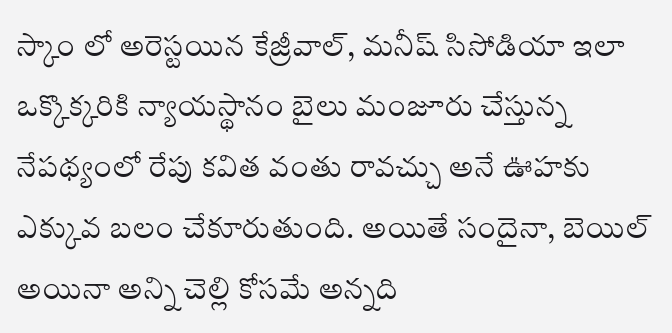స్కాం లో అరెస్టయిన కేజ్రీవాల్, మనీష్ సిసోడియా ఇలా ఒక్కొక్కరికి న్యాయస్థానం బైలు మంజూరు చేస్తున్న నేపథ్యంలో రేపు కవిత వంతు రావచ్చు అనే ఊహకు ఎక్కువ బలం చేకూరుతుంది. అయితే సందైనా, బెయిల్ అయినా అన్ని చెల్లి కోసమే అన్నది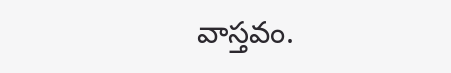వాస్తవం.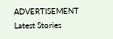ADVERTISEMENT
Latest Stories